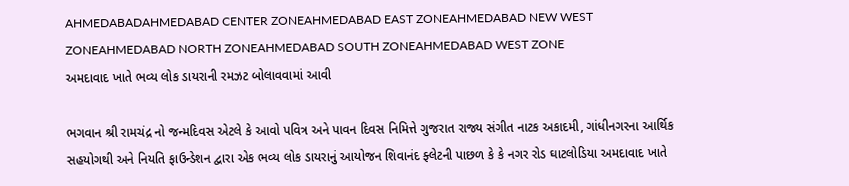AHMEDABADAHMEDABAD CENTER ZONEAHMEDABAD EAST ZONEAHMEDABAD NEW WEST ZONEAHMEDABAD NORTH ZONEAHMEDABAD SOUTH ZONEAHMEDABAD WEST ZONE
અમદાવાદ ખાતે ભવ્ય લોક ડાયરાની રમઝટ બોલાવવામાં આવી

ભગવાન શ્રી રામચંદ્ર નો જન્મદિવસ એટલે કે આવો પવિત્ર અને પાવન દિવસ નિમિત્તે ગુજરાત રાજ્ય સંગીત નાટક અકાદમી, ગાંધીનગરના આર્થિક સહયોગથી અને નિયતિ ફાઉન્ડેશન દ્વારા એક ભવ્ય લોક ડાયરાનું આયોજન શિવાનંદ ફ્લેટની પાછળ કે કે નગર રોડ ઘાટલોડિયા અમદાવાદ ખાતે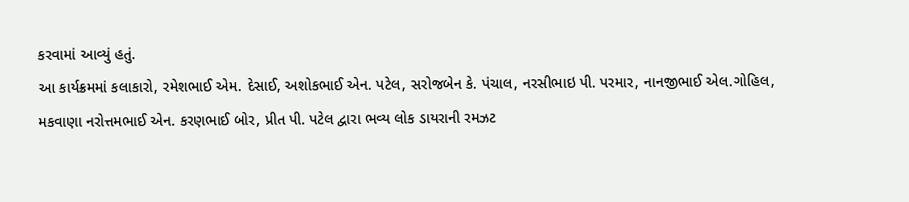કરવામાં આવ્યું હતું.
આ કાર્યક્રમમાં કલાકારો, રમેશભાઈ એમ. દેસાઈ, અશોકભાઈ એન. પટેલ, સરોજબેન કે. પંચાલ, નરસીભાઇ પી. પરમાર, નાનજીભાઈ એલ.ગોહિલ, મકવાણા નરોત્તમભાઈ એન. કરણભાઈ બોર, પ્રીત પી. પટેલ દ્વારા ભવ્ય લોક ડાયરાની રમઝટ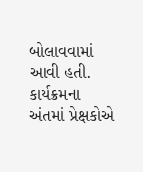બોલાવવામાં આવી હતી. કાર્યક્રમના અંતમાં પ્રેક્ષકોએ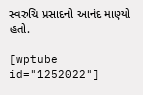સ્વરુચિ પ્રસાદનો આનંદ માણ્યો હતો.

[wptube id="1252022"]